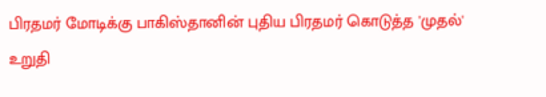பிரதமர் மோடிக்கு பாகிஸ்தானின் புதிய பிரதமர் கொடுத்த 'முதல்' உறுதி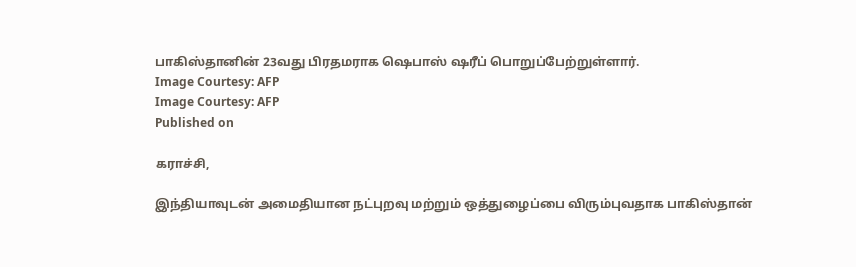பாகிஸ்தானின் 23வது பிரதமராக ஷெபாஸ் ஷரீப் பொறுப்பேற்றுள்ளார்.
Image Courtesy: AFP
Image Courtesy: AFP
Published on

கராச்சி,

இந்தியாவுடன் அமைதியான நட்புறவு மற்றும் ஒத்துழைப்பை விரும்புவதாக பாகிஸ்தான்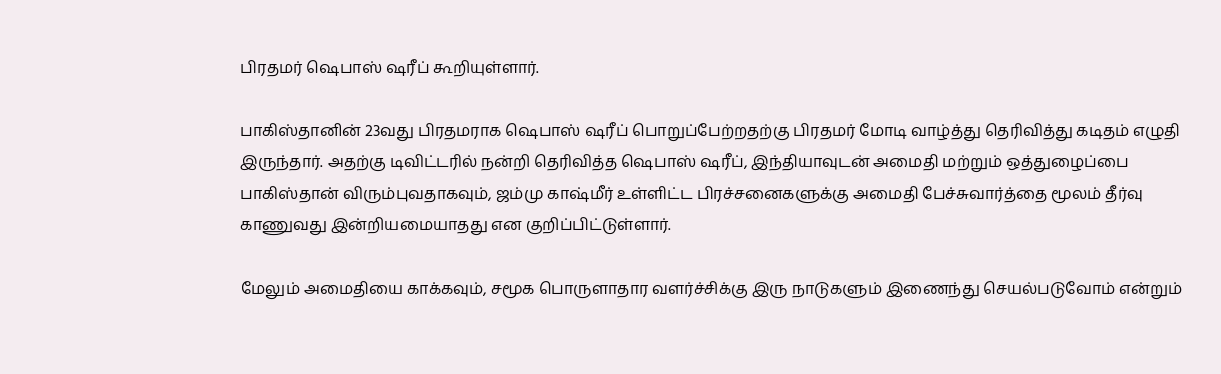பிரதமர் ஷெபாஸ் ஷரீப் கூறியுள்ளார்.

பாகிஸ்தானின் 23வது பிரதமராக ஷெபாஸ் ஷரீப் பொறுப்பேற்றதற்கு பிரதமர் மோடி வாழ்த்து தெரிவித்து கடிதம் எழுதி இருந்தார். அதற்கு டிவிட்டரில் நன்றி தெரிவித்த ஷெபாஸ் ஷரீப், இந்தியாவுடன் அமைதி மற்றும் ஒத்துழைப்பை பாகிஸ்தான் விரும்புவதாகவும், ஜம்மு காஷ்மீர் உள்ளிட்ட பிரச்சனைகளுக்கு அமைதி பேச்சுவார்த்தை மூலம் தீர்வு காணுவது இன்றியமையாதது என குறிப்பிட்டுள்ளார்.

மேலும் அமைதியை காக்கவும், சமூக பொருளாதார வளர்ச்சிக்கு இரு நாடுகளும் இணைந்து செயல்படுவோம் என்றும்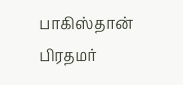பாகிஸ்தான் பிரதமர்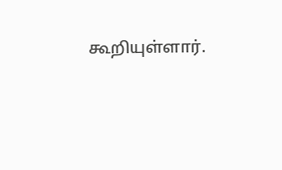கூறியுள்ளார்.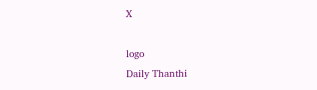X

logo
Daily Thanthi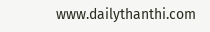www.dailythanthi.com